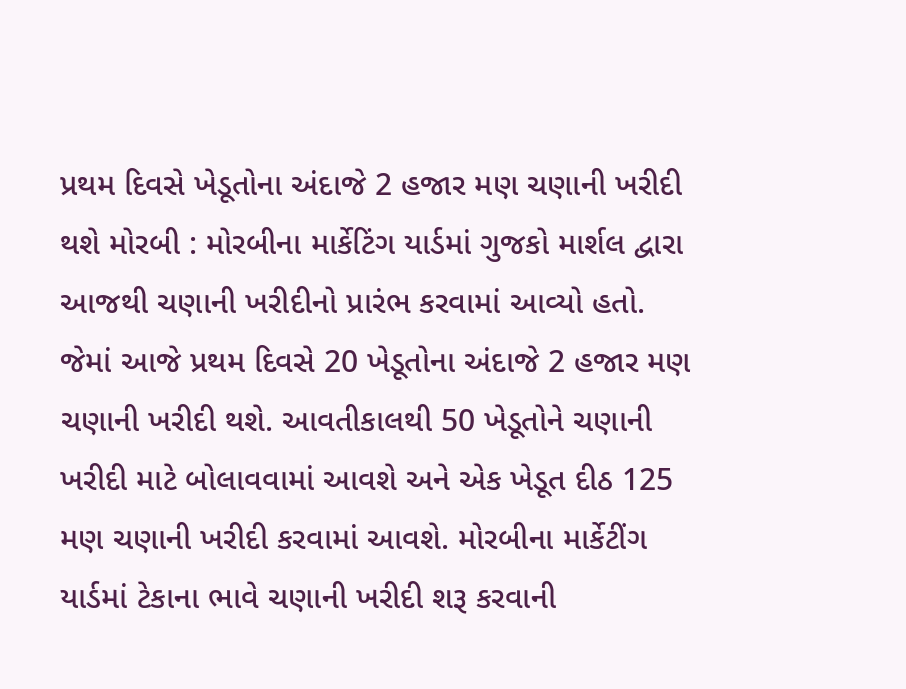પ્રથમ દિવસે ખેડૂતોના અંદાજે 2 હજાર મણ ચણાની ખરીદી થશે મોરબી : મોરબીના માર્કેટિંગ યાર્ડમાં ગુજકો માર્શલ દ્વારા આજથી ચણાની ખરીદીનો પ્રારંભ કરવામાં આવ્યો હતો. જેમાં આજે પ્રથમ દિવસે 20 ખેડૂતોના અંદાજે 2 હજાર મણ ચણાની ખરીદી થશે. આવતીકાલથી 50 ખેડૂતોને ચણાની ખરીદી માટે બોલાવવામાં આવશે અને એક ખેડૂત દીઠ 125 મણ ચણાની ખરીદી કરવામાં આવશે. મોરબીના માર્કેટીંગ યાર્ડમાં ટેકાના ભાવે ચણાની ખરીદી શરૂ કરવાની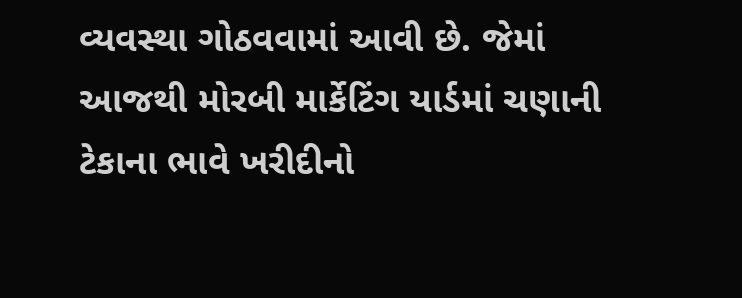વ્યવસ્થા ગોઠવવામાં આવી છે. જેમાં આજથી મોરબી માર્કેટિંગ યાર્ડમાં ચણાની ટેકાના ભાવે ખરીદીનો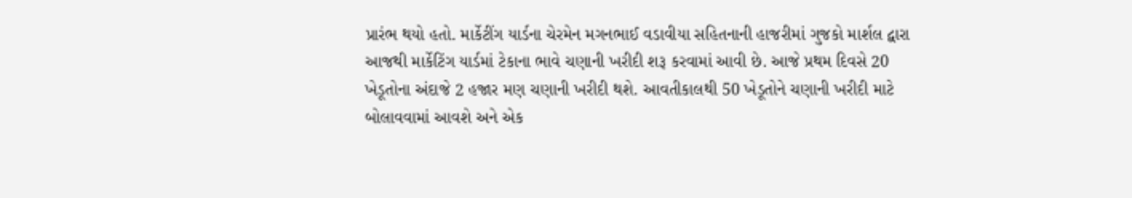પ્રારંભ થયો હતો. માર્કેટીંગ યાર્ડના ચેરમેન મગનભાઈ વડાવીયા સહિતનાની હાજરીમાં ગુજકો માર્શલ દ્વારા આજથી માર્કેટિંગ યાર્ડમાં ટેકાના ભાવે ચણાની ખરીદી શરૂ કરવામાં આવી છે. આજે પ્રથમ દિવસે 20 ખેડૂતોના અંદાજે 2 હજાર મણ ચણાની ખરીદી થશે. આવતીકાલથી 50 ખેડૂતોને ચણાની ખરીદી માટે બોલાવવામાં આવશે અને એક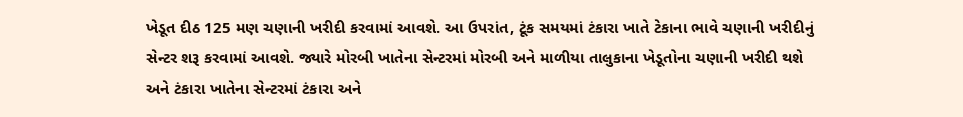ખેડૂત દીઠ 125 મણ ચણાની ખરીદી કરવામાં આવશે. આ ઉપરાંત, ટૂંક સમયમાં ટંકારા ખાતે ટેકાના ભાવે ચણાની ખરીદીનું સેન્ટર શરૂ કરવામાં આવશે. જ્યારે મોરબી ખાતેના સેન્ટરમાં મોરબી અને માળીયા તાલુકાના ખેડૂતોના ચણાની ખરીદી થશે અને ટંકારા ખાતેના સેન્ટરમાં ટંકારા અને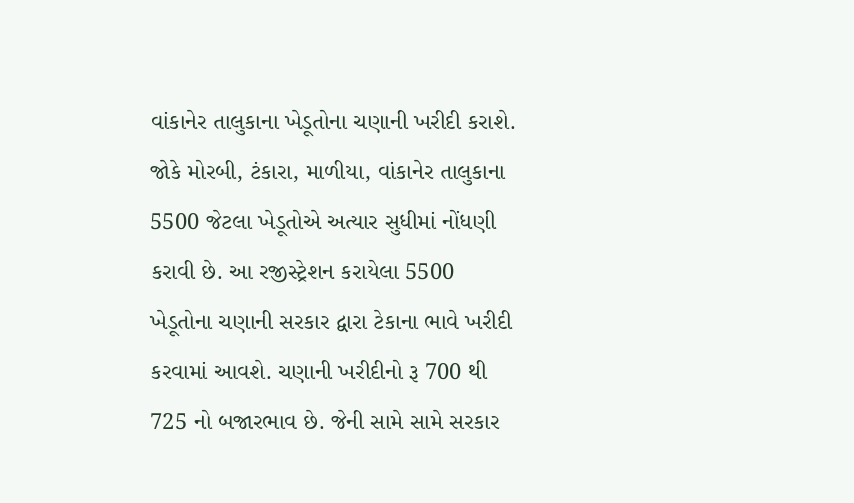વાંકાનેર તાલુકાના ખેડૂતોના ચણાની ખરીદી કરાશે. જોકે મોરબી, ટંકારા, માળીયા, વાંકાનેર તાલુકાના 5500 જેટલા ખેડૂતોએ અત્યાર સુધીમાં નોંધણી કરાવી છે. આ રજીસ્ટ્રેશન કરાયેલા 5500 ખેડૂતોના ચણાની સરકાર દ્વારા ટેકાના ભાવે ખરીદી કરવામાં આવશે. ચણાની ખરીદીનો રૂ 700 થી 725 નો બજારભાવ છે. જેની સામે સામે સરકાર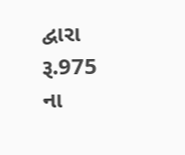દ્વારા રૂ.975 ના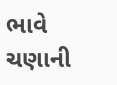ભાવે ચણાની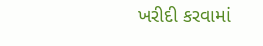ખરીદી કરવામાં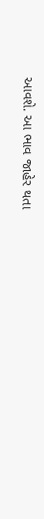આવશે. આ ભાવ જાહેર થતા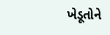ખેડૂતોને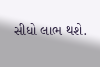સીધો લાભ થશે.